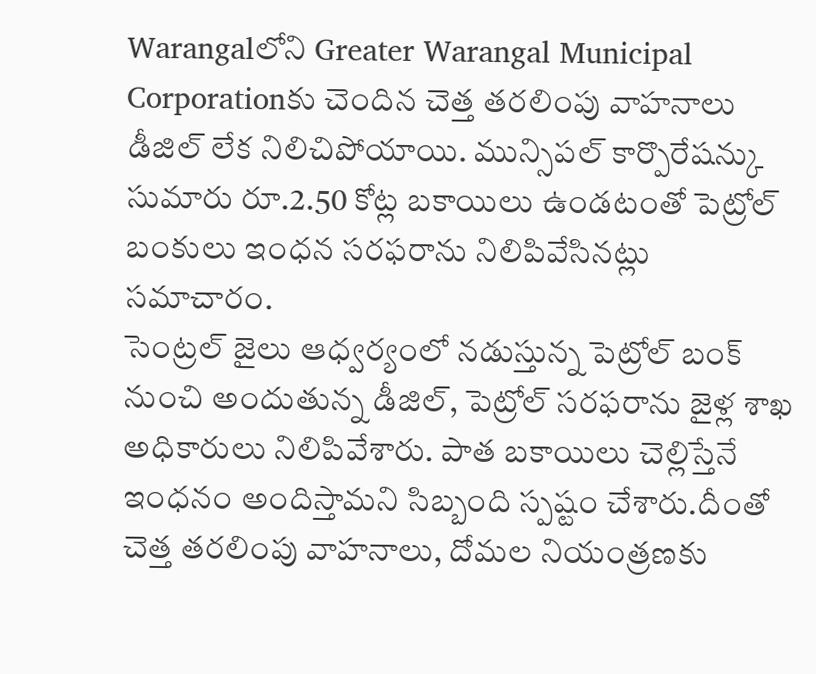Warangalలోని Greater Warangal Municipal Corporationకు చెందిన చెత్త తరలింపు వాహనాలు డీజిల్ లేక నిలిచిపోయాయి. మున్సిపల్ కార్పొరేషన్కు సుమారు రూ.2.50 కోట్ల బకాయిలు ఉండటంతో పెట్రోల్ బంకులు ఇంధన సరఫరాను నిలిపివేసినట్లు సమాచారం.
సెంట్రల్ జైలు ఆధ్వర్యంలో నడుస్తున్న పెట్రోల్ బంక్ నుంచి అందుతున్న డీజిల్, పెట్రోల్ సరఫరాను జైళ్ల శాఖ అధికారులు నిలిపివేశారు. పాత బకాయిలు చెల్లిస్తేనే ఇంధనం అందిస్తామని సిబ్బంది స్పష్టం చేశారు.దీంతో చెత్త తరలింపు వాహనాలు, దోమల నియంత్రణకు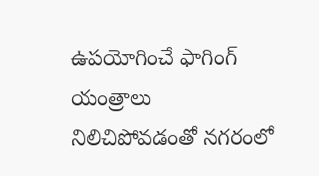ఉపయోగించే ఫాగింగ్ యంత్రాలు నిలిచిపోవడంతో నగరంలో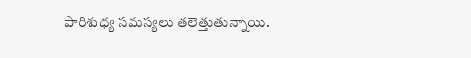పారిశుధ్య సమస్యలు తలెత్తుతున్నాయి.